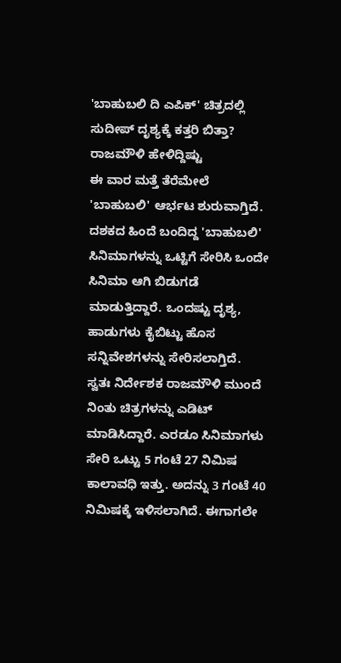'ಬಾಹುಬಲಿ ದಿ ಎಪಿಕ್' ಚಿತ್ರದಲ್ಲಿ ಸುದೀಪ್ ದೃಶ್ಯಕ್ಕೆ ಕತ್ತರಿ ಬಿತ್ತಾ? ರಾಜಮೌಳಿ ಹೇಳಿದ್ದಿಷ್ಟು
ಈ ವಾರ ಮತ್ತೆ ತೆರೆಮೇಲೆ 'ಬಾಹುಬಲಿ' ಆರ್ಭಟ ಶುರುವಾಗ್ತಿದೆ. ದಶಕದ ಹಿಂದೆ ಬಂದಿದ್ದ 'ಬಾಹುಬಲಿ' ಸಿನಿಮಾಗಳನ್ನು ಒಟ್ಟಿಗೆ ಸೇರಿಸಿ ಒಂದೇ ಸಿನಿಮಾ ಆಗಿ ಬಿಡುಗಡೆ ಮಾಡುತ್ತಿದ್ದಾರೆ. ಒಂದಷ್ಟು ದೃಶ್ಯ, ಹಾಡುಗಳು ಕೈಬಿಟ್ಟು ಹೊಸ ಸನ್ನಿವೇಶಗಳನ್ನು ಸೇರಿಸಲಾಗ್ತಿದೆ.
ಸ್ವತಃ ನಿರ್ದೇಶಕ ರಾಜಮೌಳಿ ಮುಂದೆ ನಿಂತು ಚಿತ್ರಗಳನ್ನು ಎಡಿಟ್ ಮಾಡಿಸಿದ್ದಾರೆ. ಎರಡೂ ಸಿನಿಮಾಗಳು ಸೇರಿ ಒಟ್ಟು 5 ಗಂಟೆ 27 ನಿಮಿಷ ಕಾಲಾವಧಿ ಇತ್ತು. ಅದನ್ನು 3 ಗಂಟೆ 40 ನಿಮಿಷಕ್ಕೆ ಇಳಿಸಲಾಗಿದೆ. ಈಗಾಗಲೇ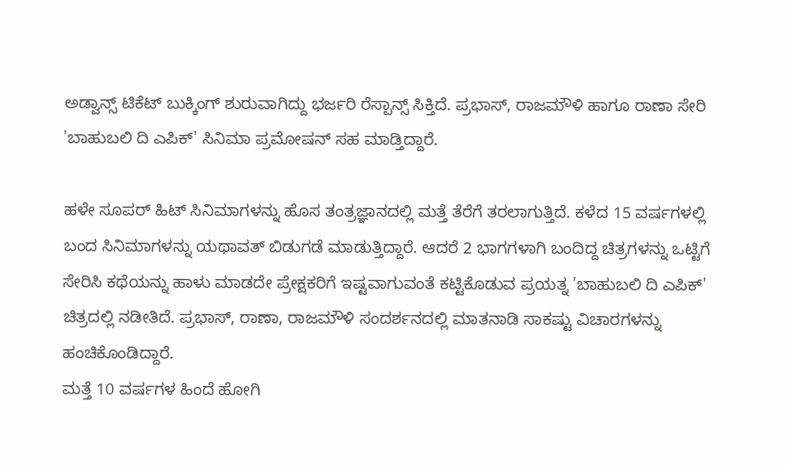ಅಡ್ವಾನ್ಸ್ ಟಿಕೆಟ್ ಬುಕ್ಕಿಂಗ್ ಶುರುವಾಗಿದ್ದು ಭರ್ಜರಿ ರೆಸ್ಪಾನ್ಸ್ ಸಿಕ್ತಿದೆ. ಪ್ರಭಾಸ್, ರಾಜಮೌಳಿ ಹಾಗೂ ರಾಣಾ ಸೇರಿ 'ಬಾಹುಬಲಿ ದಿ ಎಪಿಕ್' ಸಿನಿಮಾ ಪ್ರಮೋಷನ್ ಸಹ ಮಾಡ್ತಿದ್ದಾರೆ.

ಹಳೇ ಸೂಪರ್ ಹಿಟ್ ಸಿನಿಮಾಗಳನ್ನು ಹೊಸ ತಂತ್ರಜ್ಞಾನದಲ್ಲಿ ಮತ್ತೆ ತೆರೆಗೆ ತರಲಾಗುತ್ತಿದೆ. ಕಳೆದ 15 ವರ್ಷಗಳಲ್ಲಿ ಬಂದ ಸಿನಿಮಾಗಳನ್ನು ಯಥಾವತ್ ಬಿಡುಗಡೆ ಮಾಡುತ್ತಿದ್ದಾರೆ. ಆದರೆ 2 ಭಾಗಗಳಾಗಿ ಬಂದಿದ್ದ ಚಿತ್ರಗಳನ್ನು ಒಟ್ಟಿಗೆ ಸೇರಿಸಿ ಕಥೆಯನ್ನು ಹಾಳು ಮಾಡದೇ ಪ್ರೇಕ್ಷಕರಿಗೆ ಇಷ್ಟವಾಗುವಂತೆ ಕಟ್ಟಿಕೊಡುವ ಪ್ರಯತ್ನ 'ಬಾಹುಬಲಿ ದಿ ಎಪಿಕ್' ಚಿತ್ರದಲ್ಲಿ ನಡೀತಿದೆ. ಪ್ರಭಾಸ್, ರಾಣಾ, ರಾಜಮೌಳಿ ಸಂದರ್ಶನದಲ್ಲಿ ಮಾತನಾಡಿ ಸಾಕಷ್ಟು ವಿಚಾರಗಳನ್ನು ಹಂಚಿಕೊಂಡಿದ್ದಾರೆ.
ಮತ್ತೆ 10 ವರ್ಷಗಳ ಹಿಂದೆ ಹೋಗಿ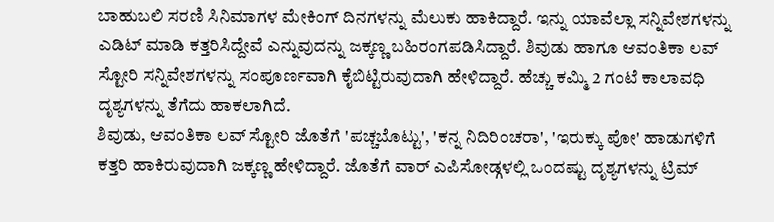ಬಾಹುಬಲಿ ಸರಣಿ ಸಿನಿಮಾಗಳ ಮೇಕಿಂಗ್ ದಿನಗಳನ್ನು ಮೆಲುಕು ಹಾಕಿದ್ದಾರೆ. ಇನ್ನು ಯಾವೆಲ್ಲಾ ಸನ್ನಿವೇಶಗಳನ್ನು ಎಡಿಟ್ ಮಾಡಿ ಕತ್ತರಿಸಿದ್ದೇವೆ ಎನ್ನುವುದನ್ನು ಜಕ್ಕಣ್ಣ ಬಹಿರಂಗಪಡಿಸಿದ್ದಾರೆ. ಶಿವುಡು ಹಾಗೂ ಆವಂತಿಕಾ ಲವ್ ಸ್ಟೋರಿ ಸನ್ನಿವೇಶಗಳನ್ನು ಸಂಪೂರ್ಣವಾಗಿ ಕೈಬಿಟ್ಟಿರುವುದಾಗಿ ಹೇಳಿದ್ದಾರೆ. ಹೆಚ್ಚು ಕಮ್ಮಿ 2 ಗಂಟೆ ಕಾಲಾವಧಿ ದೃಶ್ಯಗಳನ್ನು ತೆಗೆದು ಹಾಕಲಾಗಿದೆ.
ಶಿವುಡು, ಆವಂತಿಕಾ ಲವ್ ಸ್ಟೋರಿ ಜೊತೆಗೆ 'ಪಚ್ಚಬೊಟ್ಟು', 'ಕನ್ನ ನಿದಿರಿಂಚರಾ', 'ಇರುಕ್ಕು ಪೋ' ಹಾಡುಗಳಿಗೆ ಕತ್ತರಿ ಹಾಕಿರುವುದಾಗಿ ಜಕ್ಕಣ್ಣ ಹೇಳಿದ್ದಾರೆ. ಜೊತೆಗೆ ವಾರ್ ಎಪಿಸೋಡ್ಗಳಲ್ಲಿ ಒಂದಷ್ಟು ದೃಶ್ಯಗಳನ್ನು ಟ್ರಿಮ್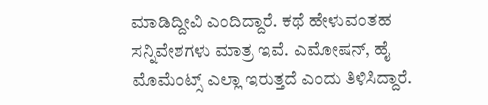ಮಾಡಿದ್ದೀವಿ ಎಂದಿದ್ದಾರೆ. ಕಥೆ ಹೇಳುವಂತಹ ಸನ್ನಿವೇಶಗಳು ಮಾತ್ರ ಇವೆ. ಎಮೋಷನ್, ಹೈ ಮೊಮೆಂಟ್ಸ್ ಎಲ್ಲಾ ಇರುತ್ತದೆ ಎಂದು ತಿಳಿಸಿದ್ದಾರೆ.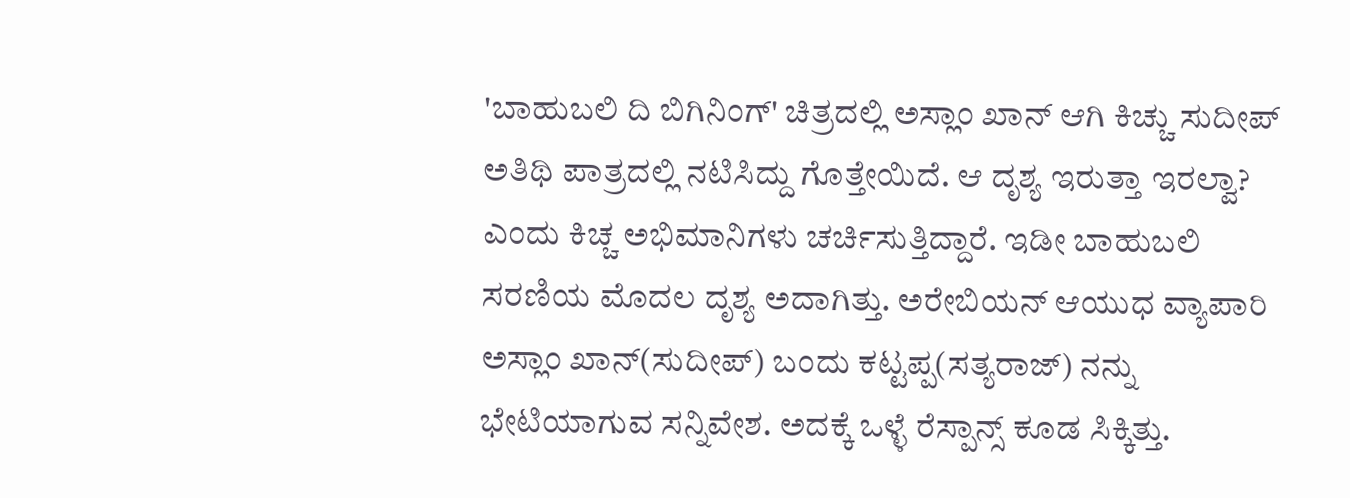'ಬಾಹುಬಲಿ ದಿ ಬಿಗಿನಿಂಗ್' ಚಿತ್ರದಲ್ಲಿ ಅಸ್ಲಾಂ ಖಾನ್ ಆಗಿ ಕಿಚ್ಚು ಸುದೀಪ್ ಅತಿಥಿ ಪಾತ್ರದಲ್ಲಿ ನಟಿಸಿದ್ದು ಗೊತ್ತೇಯಿದೆ. ಆ ದೃಶ್ಯ ಇರುತ್ತಾ ಇರಲ್ವಾ? ಎಂದು ಕಿಚ್ಚ ಅಭಿಮಾನಿಗಳು ಚರ್ಚಿಸುತ್ತಿದ್ದಾರೆ. ಇಡೀ ಬಾಹುಬಲಿ ಸರಣಿಯ ಮೊದಲ ದೃಶ್ಯ ಅದಾಗಿತ್ತು. ಅರೇಬಿಯನ್ ಆಯುಧ ವ್ಯಾಪಾರಿ ಅಸ್ಲಾಂ ಖಾನ್(ಸುದೀಪ್) ಬಂದು ಕಟ್ಟಪ್ಪ(ಸತ್ಯರಾಜ್) ನನ್ನು ಭೇಟಿಯಾಗುವ ಸನ್ನಿವೇಶ. ಅದಕ್ಕೆ ಒಳ್ಳೆ ರೆಸ್ಪಾನ್ಸ್ ಕೂಡ ಸಿಕ್ಕಿತ್ತು.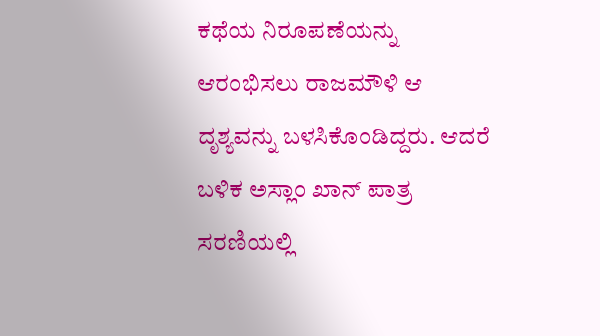ಕಥೆಯ ನಿರೂಪಣೆಯನ್ನು ಆರಂಭಿಸಲು ರಾಜಮೌಳಿ ಆ ದೃಶ್ಯವನ್ನು ಬಳಸಿಕೊಂಡಿದ್ದರು. ಆದರೆ ಬಳಿಕ ಅಸ್ಲಾಂ ಖಾನ್ ಪಾತ್ರ ಸರಣಿಯಲ್ಲಿ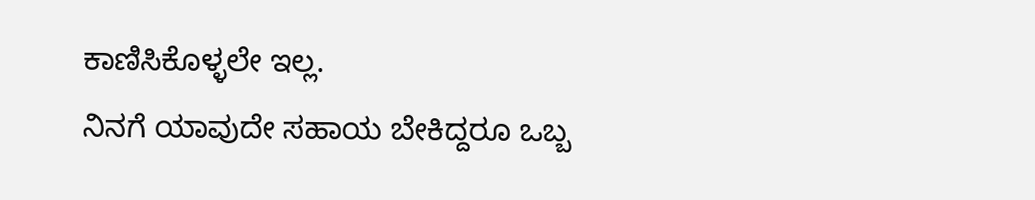ಕಾಣಿಸಿಕೊಳ್ಳಲೇ ಇಲ್ಲ.
ನಿನಗೆ ಯಾವುದೇ ಸಹಾಯ ಬೇಕಿದ್ದರೂ ಒಬ್ಬ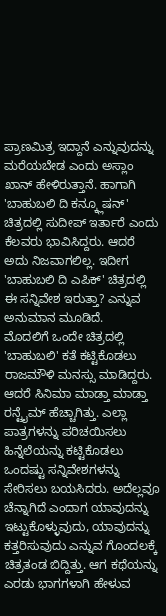ಪ್ರಾಣಮಿತ್ರ ಇದ್ದಾನೆ ಎನ್ನುವುದನ್ನು ಮರೆಯಬೇಡ ಎಂದು ಅಸ್ಲಾಂ ಖಾನ್ ಹೇಳಿರುತ್ತಾನೆ. ಹಾಗಾಗಿ 'ಬಾಹುಬಲಿ ದಿ ಕನ್ಕ್ಲೂಷನ್' ಚಿತ್ರದಲ್ಲಿ ಸುದೀಪ್ ಇರ್ತಾರೆ ಎಂದು ಕೆಲವರು ಭಾವಿಸಿದ್ದರು. ಆದರೆ ಅದು ನಿಜವಾಗಲಿಲ್ಲ. ಇದೀಗ 'ಬಾಹುಬಲಿ ದಿ ಎಪಿಕ್' ಚಿತ್ರದಲ್ಲಿ ಈ ಸನ್ನಿವೇಶ ಇರುತ್ತಾ? ಎನ್ನುವ ಅನುಮಾನ ಮೂಡಿದೆ.
ಮೊದಲಿಗೆ ಒಂದೇ ಚಿತ್ರದಲ್ಲಿ 'ಬಾಹುಬಲಿ' ಕತೆ ಕಟ್ಟಿಕೊಡಲು ರಾಜಮೌಳಿ ಮನಸ್ಸು ಮಾಡಿದ್ದರು. ಆದರೆ ಸಿನಿಮಾ ಮಾಡ್ತಾ ಮಾಡ್ತಾ ರನ್ಟೈಮ್ ಹೆಚ್ಚಾಗಿತ್ತು. ಎಲ್ಲಾ ಪಾತ್ರಗಳನ್ನು ಪರಿಚಯಿಸಲು ಹಿನ್ನೆಲೆಯನ್ನು ಕಟ್ಟಿಕೊಡಲು ಒಂದಷ್ಟು ಸನ್ನಿವೇಶಗಳನ್ನು ಸೇರಿಸಲು ಬಯಸಿದರು. ಅದೆಲ್ಲವೂ ಚೆನ್ನಾಗಿದೆ ಎಂದಾಗ ಯಾವುದನ್ನು ಇಟ್ಟುಕೊಳ್ಳುವುದು, ಯಾವುದನ್ನು ಕತ್ತರಿಸುವುದು ಎನ್ನುವ ಗೊಂದಲಕ್ಕೆ ಚಿತ್ರತಂಡ ಬಿದ್ದಿತ್ತು. ಆಗ ಕಥೆಯನ್ನು ಎರಡು ಭಾಗಗಳಾಗಿ ಹೇಳುವ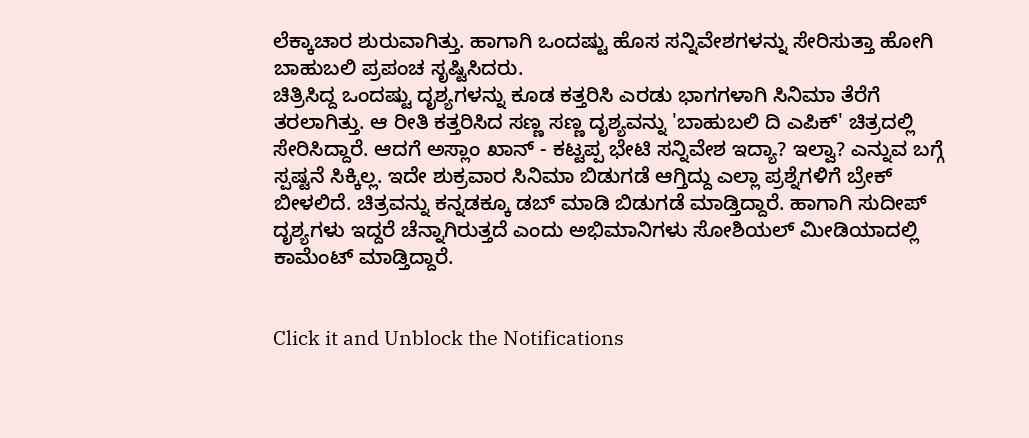ಲೆಕ್ಕಾಚಾರ ಶುರುವಾಗಿತ್ತು. ಹಾಗಾಗಿ ಒಂದಷ್ಟು ಹೊಸ ಸನ್ನಿವೇಶಗಳನ್ನು ಸೇರಿಸುತ್ತಾ ಹೋಗಿ ಬಾಹುಬಲಿ ಪ್ರಪಂಚ ಸೃಷ್ಟಿಸಿದರು.
ಚಿತ್ರಿಸಿದ್ದ ಒಂದಷ್ಟು ದೃಶ್ಯಗಳನ್ನು ಕೂಡ ಕತ್ತರಿಸಿ ಎರಡು ಭಾಗಗಳಾಗಿ ಸಿನಿಮಾ ತೆರೆಗೆ ತರಲಾಗಿತ್ತು. ಆ ರೀತಿ ಕತ್ತರಿಸಿದ ಸಣ್ಣ ಸಣ್ಣ ದೃಶ್ಯವನ್ನು 'ಬಾಹುಬಲಿ ದಿ ಎಪಿಕ್' ಚಿತ್ರದಲ್ಲಿ ಸೇರಿಸಿದ್ದಾರೆ. ಆದಗೆ ಅಸ್ಲಾಂ ಖಾನ್ - ಕಟ್ಟಪ್ಪ ಭೇಟಿ ಸನ್ನಿವೇಶ ಇದ್ಯಾ? ಇಲ್ವಾ? ಎನ್ನುವ ಬಗ್ಗೆ ಸ್ಪಷ್ಟನೆ ಸಿಕ್ಕಿಲ್ಲ. ಇದೇ ಶುಕ್ರವಾರ ಸಿನಿಮಾ ಬಿಡುಗಡೆ ಆಗ್ತಿದ್ದು ಎಲ್ಲಾ ಪ್ರಶ್ನೆಗಳಿಗೆ ಬ್ರೇಕ್ ಬೀಳಲಿದೆ. ಚಿತ್ರವನ್ನು ಕನ್ನಡಕ್ಕೂ ಡಬ್ ಮಾಡಿ ಬಿಡುಗಡೆ ಮಾಡ್ತಿದ್ದಾರೆ. ಹಾಗಾಗಿ ಸುದೀಪ್ ದೃಶ್ಯಗಳು ಇದ್ದರೆ ಚೆನ್ನಾಗಿರುತ್ತದೆ ಎಂದು ಅಭಿಮಾನಿಗಳು ಸೋಶಿಯಲ್ ಮೀಡಿಯಾದಲ್ಲಿ ಕಾಮೆಂಟ್ ಮಾಡ್ತಿದ್ದಾರೆ.


Click it and Unblock the Notifications